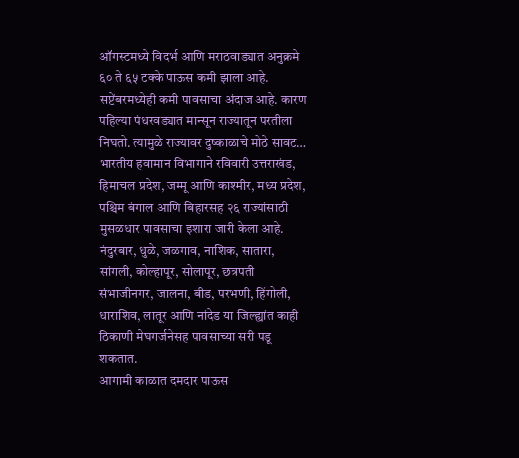ऑगस्टमध्ये विदर्भ आणि मराठवाड्यात अनुक्रमे ६० ते ६५ टक्के पाऊस कमी झाला आहे. सप्टेंबरमध्येही कमी पावसाचा अंदाज आहे. कारण पहिल्या पंधरवड्यात मान्सून राज्यातून परतीला निघतो. त्यामुळे राज्यावर दुष्काळाचे मोठे सावट…
भारतीय हवामान विभागाने रविवारी उत्तराखंड, हिमाचल प्रदेश, जम्मू आणि काश्मीर, मध्य प्रदेश, पश्चिम बंगाल आणि बिहारसह २६ राज्यांसाठी मुसळधार पावसाचा इशारा जारी केला आहे.
नंदुरबार, धुळे, जळगाव, नाशिक, सातारा, सांगली, कोल्हापूर, सोलापूर, छत्रपती संभाजीनगर, जालना, बीड, परभणी, हिंगोली, धाराशिव, लातूर आणि नांदेड या जिल्ह्यांत काही ठिकाणी मेघगर्जनेसह पावसाच्या सरी पडू शकतात.
आगामी काळात दमदार पाऊस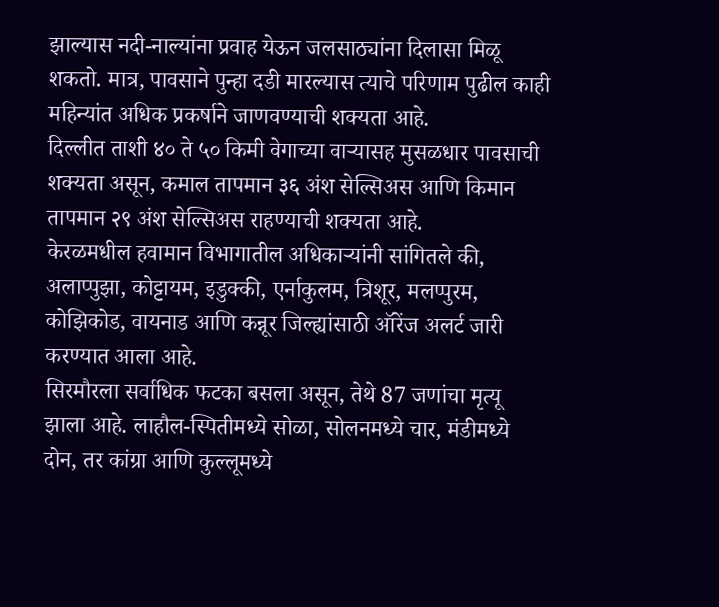झाल्यास नदी-नाल्यांना प्रवाह येऊन जलसाठ्यांना दिलासा मिळू शकतो. मात्र, पावसाने पुन्हा दडी मारल्यास त्याचे परिणाम पुढील काही महिन्यांत अधिक प्रकर्षाने जाणवण्याची शक्यता आहे.
दिल्लीत ताशी ४० ते ५० किमी वेगाच्या वाऱ्यासह मुसळधार पावसाची शक्यता असून, कमाल तापमान ३६ अंश सेल्सिअस आणि किमान तापमान २९ अंश सेल्सिअस राहण्याची शक्यता आहे.
केरळमधील हवामान विभागातील अधिकाऱ्यांनी सांगितले की, अलाप्पुझा, कोट्टायम, इडुक्की, एर्नाकुलम, त्रिशूर, मलप्पुरम, कोझिकोड, वायनाड आणि कन्नूर जिल्ह्यांसाठी ऑरेंज अलर्ट जारी करण्यात आला आहे.
सिरमौरला सर्वाधिक फटका बसला असून, तेथे 87 जणांचा मृत्यू झाला आहे. लाहौल-स्पितीमध्ये सोळा, सोलनमध्ये चार, मंडीमध्ये दोन, तर कांग्रा आणि कुल्लूमध्ये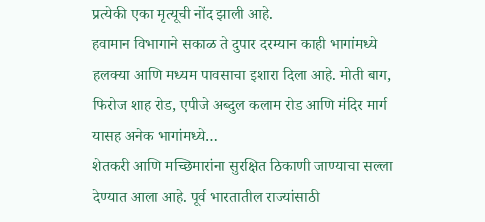प्रत्येकी एका मृत्यूची नोंद झाली आहे.
हवामान विभागाने सकाळ ते दुपार दरम्यान काही भागांमध्ये हलक्या आणि मध्यम पावसाचा इशारा दिला आहे. मोती बाग, फिरोज शाह रोड, एपीजे अब्दुल कलाम रोड आणि मंदिर मार्ग यासह अनेक भागांमध्ये…
शेतकरी आणि मच्छिमारांना सुरक्षित ठिकाणी जाण्याचा सल्ला देण्यात आला आहे. पूर्व भारतातील राज्यांसाठी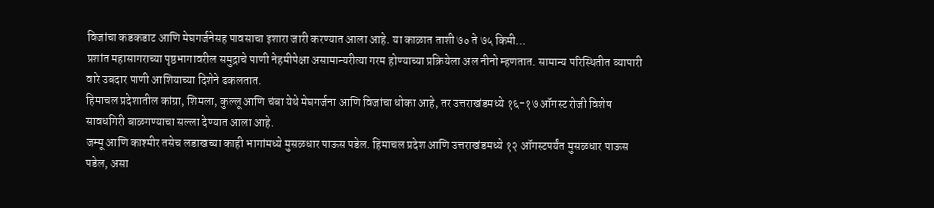विजांचा कडकडाट आणि मेघगर्जनेसह पावसाचा इशारा जारी करण्यात आला आहे. या काळात ताशी ७० ते ७५ किमी…
प्रशांत महासागराच्या पृष्ठभागावरील समुद्राचे पाणी नेहमीपेक्षा असामान्यरीत्या गरम होण्याच्या प्रक्रियेला अल नीनो म्हणतात. सामान्य परिस्थितीत व्यापारी वारे उबदार पाणी आशियाच्या दिशेने ढकलतात.
हिमाचल प्रदेशातील कांग्रा, शिमला, कुल्लू आणि चंबा येथे मेघगर्जना आणि विजांचा धोका आहे, तर उत्तराखंडमध्ये १६-१७ ऑगस्ट रोजी विशेष सावधगिरी बाळगण्याचा सल्ला देण्यात आला आहे.
जम्मू आणि काश्मीर तसेच लडाखच्या काही भागांमध्ये मुसळधार पाऊस पडेल. हिमाचल प्रदेश आणि उत्तराखंडमध्ये १२ ऑगस्टपर्यंत मुसळधार पाऊस पडेल, असा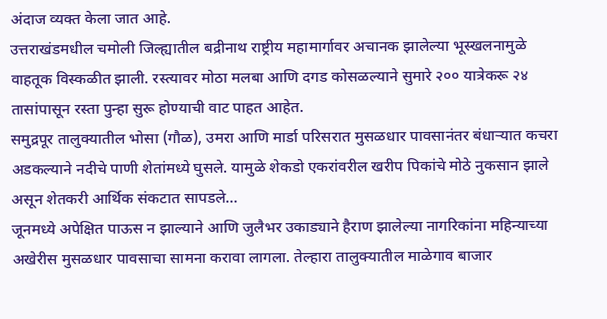अंदाज व्यक्त केला जात आहे.
उत्तराखंडमधील चमोली जिल्ह्यातील बद्रीनाथ राष्ट्रीय महामार्गावर अचानक झालेल्या भूस्खलनामुळे वाहतूक विस्कळीत झाली. रस्त्यावर मोठा मलबा आणि दगड कोसळल्याने सुमारे २०० यात्रेकरू २४ तासांपासून रस्ता पुन्हा सुरू होण्याची वाट पाहत आहेत.
समुद्रपूर तालुक्यातील भोसा (गौळ), उमरा आणि मार्डा परिसरात मुसळधार पावसानंतर बंधाऱ्यात कचरा अडकल्याने नदीचे पाणी शेतांमध्ये घुसले. यामुळे शेकडो एकरांवरील खरीप पिकांचे मोठे नुकसान झाले असून शेतकरी आर्थिक संकटात सापडले…
जूनमध्ये अपेक्षित पाऊस न झाल्याने आणि जुलैभर उकाड्याने हैराण झालेल्या नागरिकांना महिन्याच्या अखेरीस मुसळधार पावसाचा सामना करावा लागला. तेल्हारा तालुक्यातील माळेगाव बाजार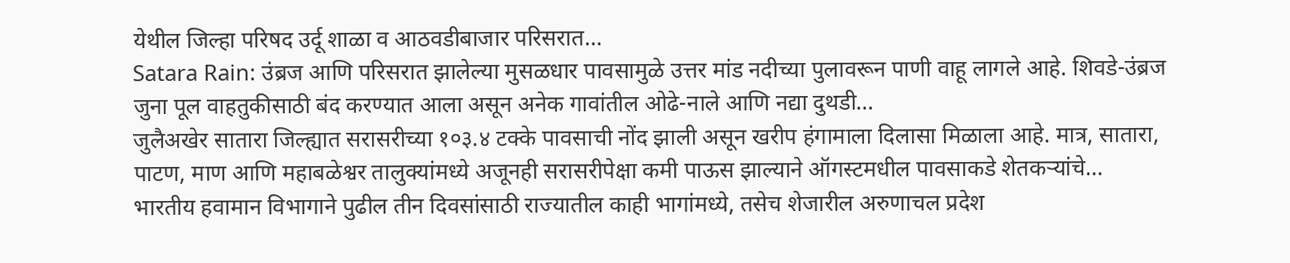येथील जिल्हा परिषद उर्दू शाळा व आठवडीबाजार परिसरात…
Satara Rain: उंब्रज आणि परिसरात झालेल्या मुसळधार पावसामुळे उत्तर मांड नदीच्या पुलावरून पाणी वाहू लागले आहे. शिवडे-उंब्रज जुना पूल वाहतुकीसाठी बंद करण्यात आला असून अनेक गावांतील ओढे-नाले आणि नद्या दुथडी…
जुलैअखेर सातारा जिल्ह्यात सरासरीच्या १०३.४ टक्के पावसाची नोंद झाली असून खरीप हंगामाला दिलासा मिळाला आहे. मात्र, सातारा, पाटण, माण आणि महाबळेश्वर तालुक्यांमध्ये अजूनही सरासरीपेक्षा कमी पाऊस झाल्याने ऑगस्टमधील पावसाकडे शेतकऱ्यांचे…
भारतीय हवामान विभागाने पुढील तीन दिवसांसाठी राज्यातील काही भागांमध्ये, तसेच शेजारील अरुणाचल प्रदेश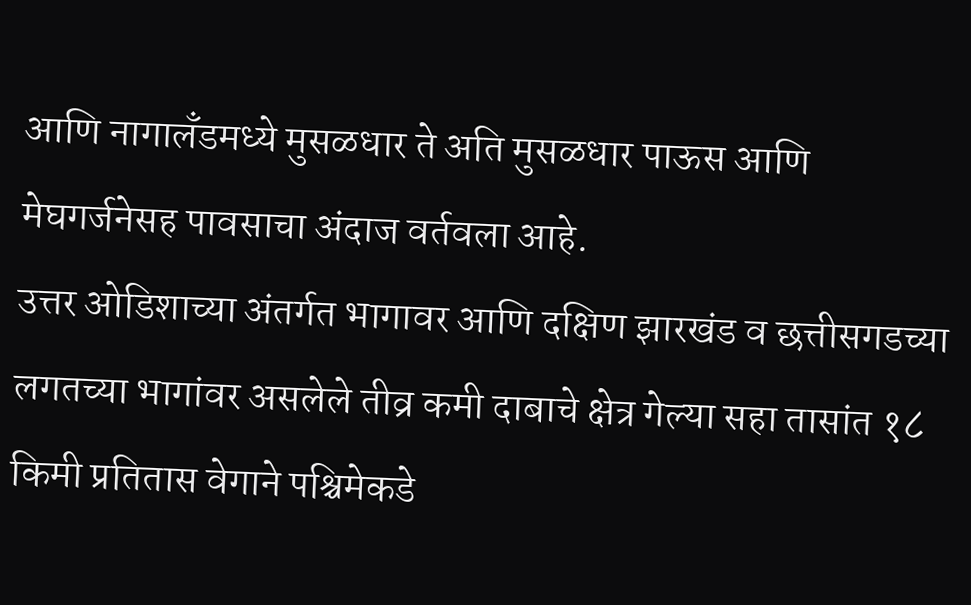आणि नागालँडमध्ये मुसळधार ते अति मुसळधार पाऊस आणि मेघगर्जनेसह पावसाचा अंदाज वर्तवला आहे.
उत्तर ओडिशाच्या अंतर्गत भागावर आणि दक्षिण झारखंड व छत्तीसगडच्या लगतच्या भागांवर असलेले तीव्र कमी दाबाचे क्षेत्र गेल्या सहा तासांत १८ किमी प्रतितास वेगाने पश्चिमेकडे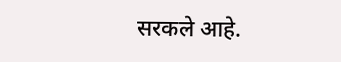सरकले आहे.